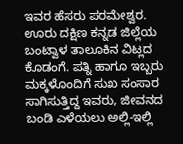ಇವರ ಹೆಸರು ಪರಮೇಶ್ವರ. ಊರು ದಕ್ಷಿಣ ಕನ್ನಡ ಜಿಲ್ಲೆಯ ಬಂಟ್ವಾಳ ತಾಲೂಕಿನ ವಿಟ್ಲದ ಕೊಡಂಗೆ. ಪತ್ನಿ ಹಾಗೂ ಇಬ್ಬರು ಮಕ್ಕಳೊಂದಿಗೆ ಸುಖ ಸಂಸಾರ ಸಾಗಿಸುತ್ತಿದ್ದ ಇವರು, ಜೀವನದ ಬಂಡಿ ಎಳೆಯಲು ಅಲ್ಲಿ-ಇಲ್ಲಿ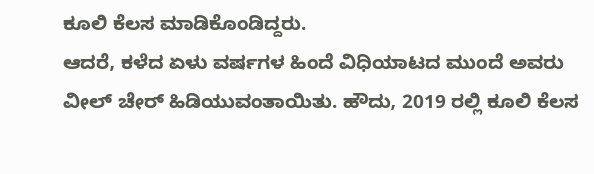ಕೂಲಿ ಕೆಲಸ ಮಾಡಿಕೊಂಡಿದ್ದರು.
ಆದರೆ, ಕಳೆದ ಏಳು ವರ್ಷಗಳ ಹಿಂದೆ ವಿಧಿಯಾಟದ ಮುಂದೆ ಅವರು ವೀಲ್ ಚೇರ್ ಹಿಡಿಯುವಂತಾಯಿತು. ಹೌದು, 2019 ರಲ್ಲಿ ಕೂಲಿ ಕೆಲಸ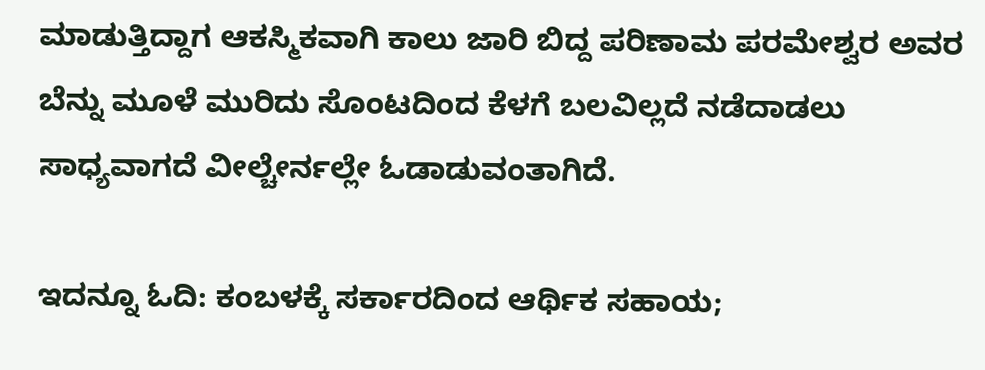ಮಾಡುತ್ತಿದ್ದಾಗ ಆಕಸ್ಮಿಕವಾಗಿ ಕಾಲು ಜಾರಿ ಬಿದ್ದ ಪರಿಣಾಮ ಪರಮೇಶ್ವರ ಅವರ ಬೆನ್ನು ಮೂಳೆ ಮುರಿದು ಸೊಂಟದಿಂದ ಕೆಳಗೆ ಬಲವಿಲ್ಲದೆ ನಡೆದಾಡಲು ಸಾಧ್ಯವಾಗದೆ ವೀಲ್ಚೇರ್ನಲ್ಲೇ ಓಡಾಡುವಂತಾಗಿದೆ.

ಇದನ್ನೂ ಓದಿ: ಕಂಬಳಕ್ಕೆ ಸರ್ಕಾರದಿಂದ ಆರ್ಥಿಕ ಸಹಾಯ;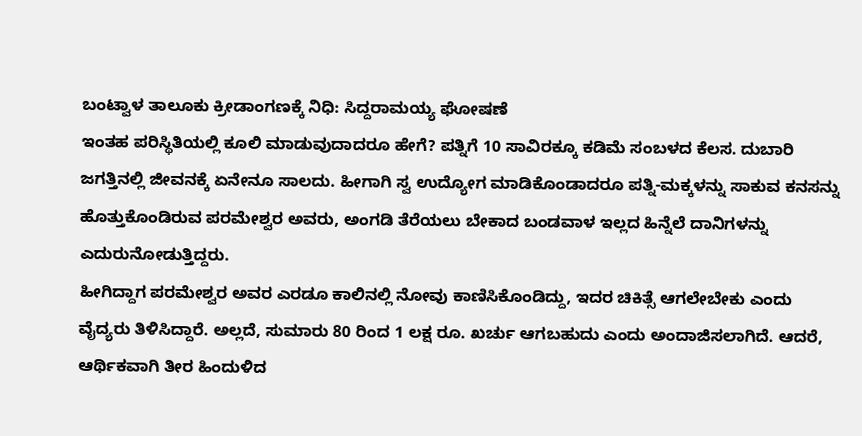ಬಂಟ್ವಾಳ ತಾಲೂಕು ಕ್ರೀಡಾಂಗಣಕ್ಕೆ ನಿಧಿ: ಸಿದ್ದರಾಮಯ್ಯ ಘೋಷಣೆ
ಇಂತಹ ಪರಿಸ್ಥಿತಿಯಲ್ಲಿ ಕೂಲಿ ಮಾಡುವುದಾದರೂ ಹೇಗೆ? ಪತ್ನಿಗೆ 10 ಸಾವಿರಕ್ಕೂ ಕಡಿಮೆ ಸಂಬಳದ ಕೆಲಸ. ದುಬಾರಿ ಜಗತ್ತಿನಲ್ಲಿ ಜೀವನಕ್ಕೆ ಏನೇನೂ ಸಾಲದು. ಹೀಗಾಗಿ ಸ್ವ ಉದ್ಯೋಗ ಮಾಡಿಕೊಂಡಾದರೂ ಪತ್ನಿ-ಮಕ್ಕಳನ್ನು ಸಾಕುವ ಕನಸನ್ನು ಹೊತ್ತುಕೊಂಡಿರುವ ಪರಮೇಶ್ವರ ಅವರು, ಅಂಗಡಿ ತೆರೆಯಲು ಬೇಕಾದ ಬಂಡವಾಳ ಇಲ್ಲದ ಹಿನ್ನೆಲೆ ದಾನಿಗಳನ್ನು ಎದುರುನೋಡುತ್ತಿದ್ದರು.
ಹೀಗಿದ್ದಾಗ ಪರಮೇಶ್ವರ ಅವರ ಎರಡೂ ಕಾಲಿನಲ್ಲಿ ನೋವು ಕಾಣಿಸಿಕೊಂಡಿದ್ದು, ಇದರ ಚಿಕಿತ್ಸೆ ಆಗಲೇಬೇಕು ಎಂದು ವೈದ್ಯರು ತಿಳಿಸಿದ್ದಾರೆ. ಅಲ್ಲದೆ, ಸುಮಾರು 80 ರಿಂದ 1 ಲಕ್ಷ ರೂ. ಖರ್ಚು ಆಗಬಹುದು ಎಂದು ಅಂದಾಜಿಸಲಾಗಿದೆ. ಆದರೆ, ಆರ್ಥಿಕವಾಗಿ ತೀರ ಹಿಂದುಳಿದ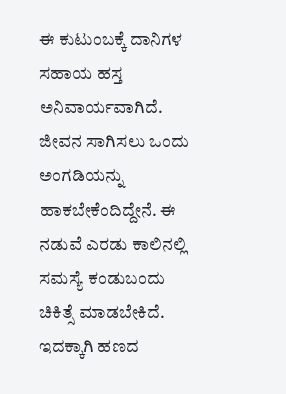ಈ ಕುಟುಂಬಕ್ಕೆ ದಾನಿಗಳ ಸಹಾಯ ಹಸ್ತ ಅನಿವಾರ್ಯವಾಗಿದೆ.
ಜೀವನ ಸಾಗಿಸಲು ಒಂದು ಅಂಗಡಿಯನ್ನು ಹಾಕಬೇಕೆಂದಿದ್ದೇನೆ. ಈ ನಡುವೆ ಎರಡು ಕಾಲಿನಲ್ಲಿ ಸಮಸ್ಯೆ ಕಂಡುಬಂದು ಚಿಕಿತ್ಸೆ ಮಾಡಬೇಕಿದೆ. ಇದಕ್ಕಾಗಿ ಹಣದ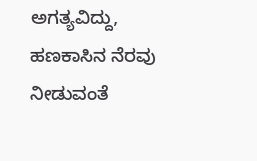ಅಗತ್ಯವಿದ್ದು, ಹಣಕಾಸಿನ ನೆರವು ನೀಡುವಂತೆ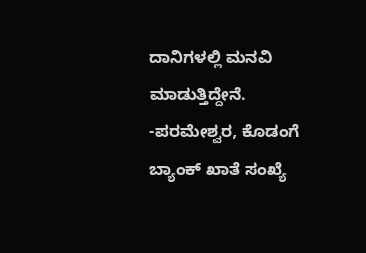ದಾನಿಗಳಲ್ಲಿ ಮನವಿ ಮಾಡುತ್ತಿದ್ದೇನೆ.
-ಪರಮೇಶ್ವರ, ಕೊಡಂಗೆ
ಬ್ಯಾಂಕ್ ಖಾತೆ ಸಂಖ್ಯೆ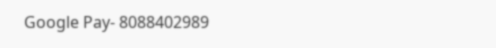Google Pay- 8088402989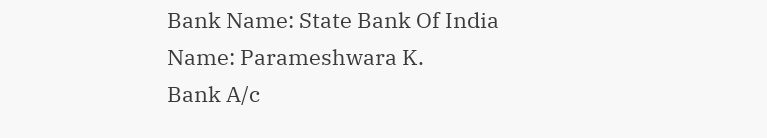Bank Name: State Bank Of India
Name: Parameshwara K.
Bank A/c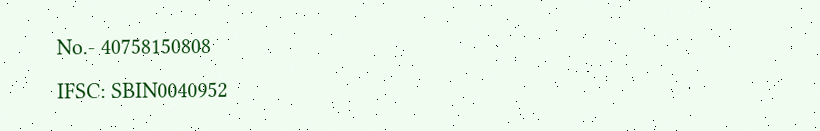No.- 40758150808
IFSC: SBIN0040952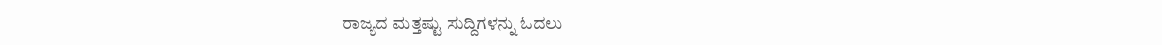ರಾಜ್ಯದ ಮತ್ತಷ್ಟು ಸುದ್ದಿಗಳನ್ನು ಓದಲು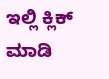ಇಲ್ಲಿ ಕ್ಲಿಕ್ ಮಾಡಿ